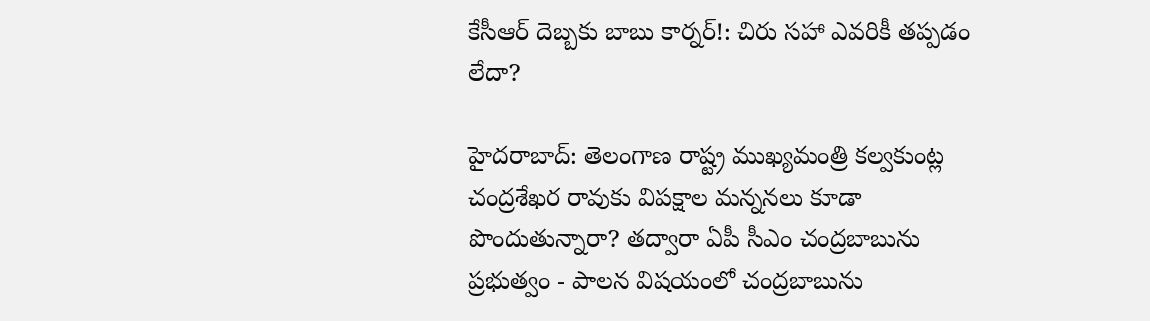కేసీఆర్ దెబ్బకు బాబు కార్నర్!: చిరు సహా ఎవరికీ తప్పడం లేదా?

హైదరాబాద్: తెలంగాణ రాష్ట్ర ముఖ్యమంత్రి కల్వకుంట్ల చంద్రశేఖర రావుకు విపక్షాల మన్ననలు కూడా పొందుతున్నారా? తద్వారా ఏపీ సీఎం చంద్రబాబును ప్రభుత్వం - పాలన విషయంలో చంద్రబాబును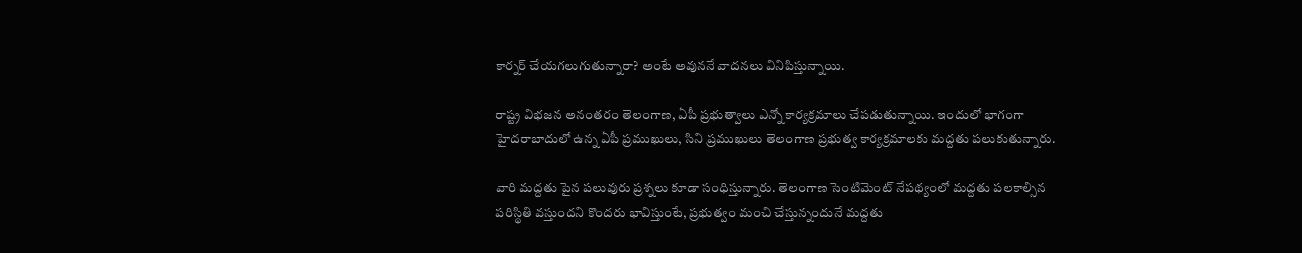కార్నర్ చేయగలుగుతున్నారా? అంటే అవుననే వాదనలు వినిపిస్తున్నాయి.

రాష్ట్ర విభజన అనంతరం తెలంగాణ, ఏపీ ప్రభుత్వాలు ఎన్నో కార్యక్రమాలు చేపడుతున్నాయి. ఇందులో భాగంగా హైదరాబాదులో ఉన్న ఏపీ ప్రముఖులు, సిని ప్రముఖులు తెలంగాణ ప్రభుత్వ కార్యక్రమాలకు మద్దతు పలుకుతున్నారు.

వారి మద్దతు పైన పలువురు ప్రశ్నలు కూడా సంధిస్తున్నారు. తెలంగాణ సెంటిమెంట్ నేపథ్యంలో మద్దతు పలకాల్సిన పరిస్థితి వస్తుందని కొందరు భావిస్తుంటే, ప్రభుత్వం మంచి చేస్తున్నందునే మద్దతు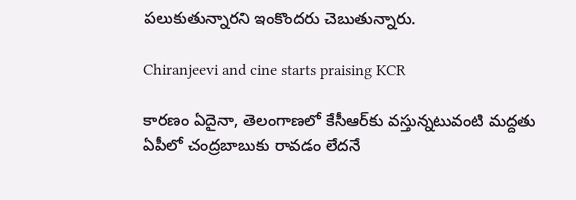పలుకుతున్నారని ఇంకొందరు చెబుతున్నారు.

Chiranjeevi and cine starts praising KCR

కారణం ఏదైనా, తెలంగాణలో కేసీఆర్‌కు వస్తున్నటువంటి మద్దతు ఏపీలో చంద్రబాబుకు రావడం లేదనే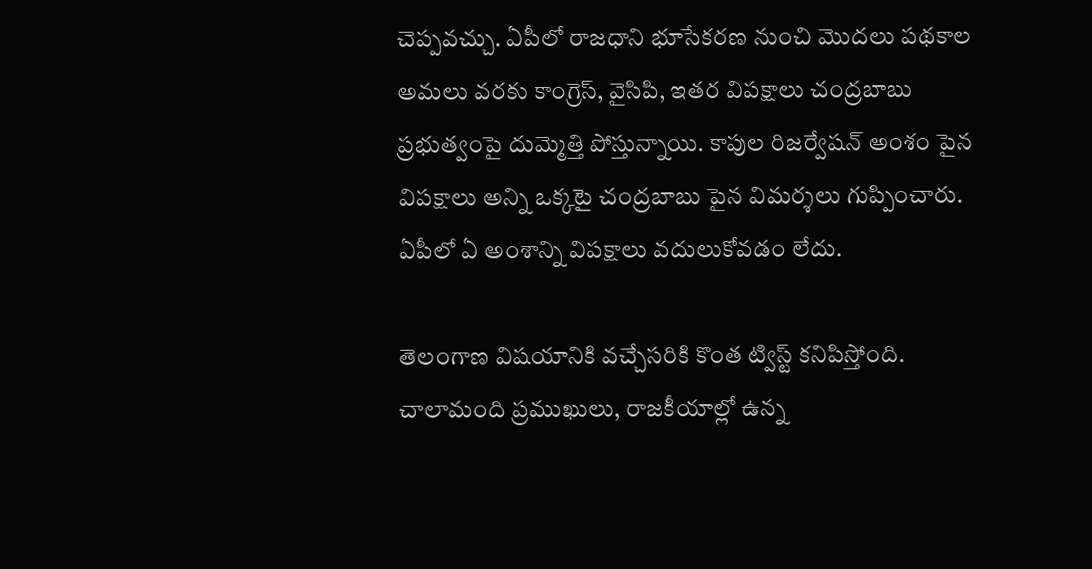చెప్పవచ్చు. ఏపీలో రాజధాని భూసేకరణ నుంచి మొదలు పథకాల అమలు వరకు కాంగ్రెస్, వైసిపి, ఇతర విపక్షాలు చంద్రబాబు ప్రభుత్వంపై దుమ్మెత్తి పోస్తున్నాయి. కాపుల రిజర్వేషన్ అంశం పైన విపక్షాలు అన్ని ఒక్కటై చంద్రబాబు పైన విమర్శలు గుప్పించారు. ఏపీలో ఏ అంశాన్ని విపక్షాలు వదులుకోవడం లేదు.

తెలంగాణ విషయానికి వచ్చేసరికి కొంత ట్విస్ట్ కనిపిస్తోంది. చాలామంది ప్రముఖులు, రాజకీయాల్లో ఉన్న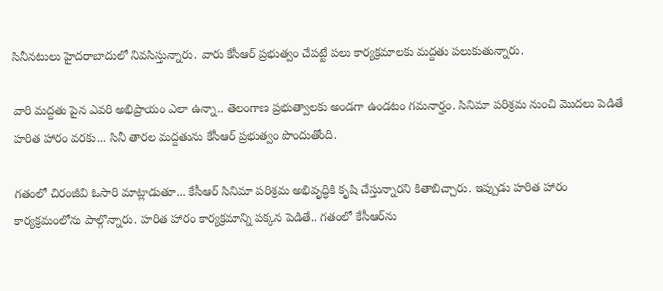సినీనటులు హైదరాబాదులో నివసిస్తున్నారు. వారు కేసీఆర్ ప్రభుత్వం చేపట్టే పలు కార్యక్రమాలకు మద్దతు పలుకుతున్నారు.

వారి మద్దతు పైన ఎవరి అభిప్రాయం ఎలా ఉన్నా.. తెలంగాణ ప్రభుత్వాలకు అండగా ఉండటం గమనార్హం. సినిమా పరిశ్రమ నుంచి మొదలు పెడితే హరిత హారం వరకు... సినీ తారల మద్దతును కేసీఆర్ ప్రభుత్వం పొందుతోంది.

గతంలో చిరంజీవి ఓసారి మాట్లాడుతూ... కేసీఆర్ సినిమా పరిశ్రమ అభివృద్ధికి కృషి చేస్తున్నారని కితాబిచ్చారు. ఇప్పుడు హరిత హారం కార్యక్రమంలోను పాల్గొన్నారు. హరిత హారం కార్యక్రమాన్ని పక్కన పెడితే.. గతంలో కేసీఆర్‌ను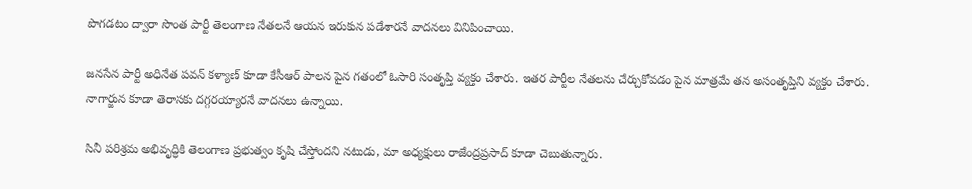పొగడటం ద్వారా సొంత పార్టీ తెలంగాణ నేతలనే ఆయన ఇరుకున పడేశారనే వాదనలు వినిపించాయి.

జనసేన పార్టీ అధినేత పవన్ కళ్యాణ్ కూడా కేసీఆర్ పాలన పైన గతంలో ఓసారి సంతృప్తి వ్యక్తం చేశారు. ఇతర పార్టీల నేతలను చేర్చుకోవడం పైన మాత్రమే తన అసంతృప్తిని వ్యక్తం చేశారు. నాగార్జున కూడా తెరాసకు దగ్గరయ్యారనే వాదనలు ఉన్నాయి.

సినీ పరిశ్రమ అభివృద్ధికి తెలంగాణ ప్రభుత్వం కృషి చేస్తోందని నటుడు, మా అధ్యక్షులు రాజేంద్రప్రసాద్ కూడా చెబుతున్నారు.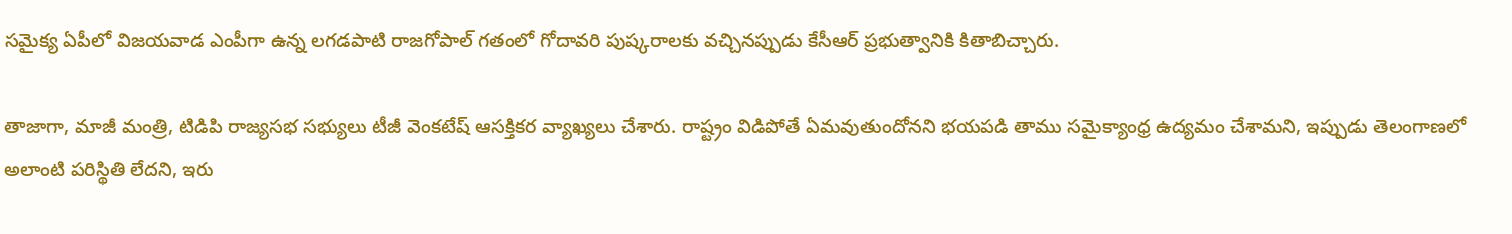సమైక్య ఏపీలో విజయవాడ ఎంపీగా ఉన్న లగడపాటి రాజగోపాల్ గతంలో గోదావరి పుష్కరాలకు వచ్చినప్పుడు కేసీఆర్ ప్రభుత్వానికి కితాబిచ్చారు.

తాజాగా, మాజీ మంత్రి, టిడిపి రాజ్యసభ సభ్యులు టీజీ వెంకటేష్ ఆసక్తికర వ్యాఖ్యలు చేశారు. రాష్ట్రం విడిపోతే ఏమవుతుందోనని భయపడి తాము సమైక్యాంధ్ర ఉద్యమం చేశామని, ఇప్పుడు తెలంగాణలో అలాంటి పరిస్థితి లేదని, ఇరు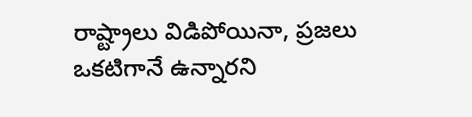రాష్ట్రాలు విడిపోయినా, ప్రజలు ఒకటిగానే ఉన్నారని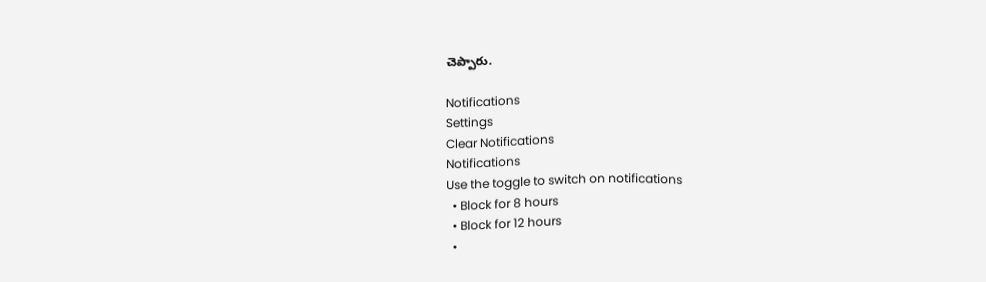చెప్పారు.

Notifications
Settings
Clear Notifications
Notifications
Use the toggle to switch on notifications
  • Block for 8 hours
  • Block for 12 hours
  •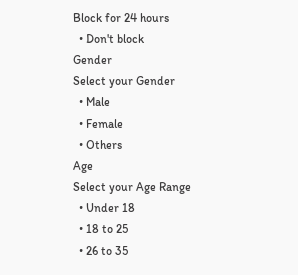Block for 24 hours
  • Don't block
Gender
Select your Gender
  • Male
  • Female
  • Others
Age
Select your Age Range
  • Under 18
  • 18 to 25
  • 26 to 35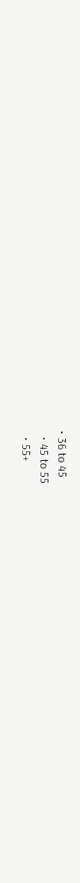• 36 to 45
  • 45 to 55
  • 55+